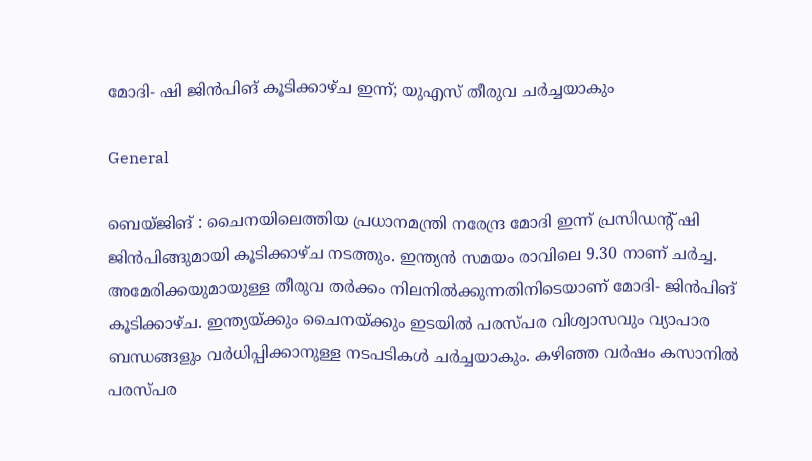മോദി- ഷി ജിന്‍പിങ് കൂടിക്കാഴ്ച ഇന്ന്; യുഎസ് തീരുവ ചര്‍ച്ചയാകും

General

ബെയ്ജിങ് : ചൈനയിലെത്തിയ പ്രധാനമന്ത്രി നരേന്ദ്ര മോദി ഇന്ന് പ്രസിഡന്റ് ഷി ജിന്‍പിങ്ങുമായി കൂടിക്കാഴ്ച നടത്തും. ഇന്ത്യന്‍ സമയം രാവിലെ 9.30 നാണ് ചര്‍ച്ച. അമേരിക്കയുമായുള്ള തീരുവ തര്‍ക്കം നിലനില്‍ക്കുന്നതിനിടെയാണ് മോദി- ജിന്‍പിങ് കൂടിക്കാഴ്ച. ഇന്ത്യയ്ക്കും ചൈനയ്ക്കും ഇടയില്‍ പരസ്പര വിശ്വാസവും വ്യാപാര ബന്ധങ്ങളും വര്‍ധിപ്പിക്കാനുള്ള നടപടികള്‍ ചര്‍ച്ചയാകും. കഴിഞ്ഞ വര്‍ഷം കസാനില്‍ പരസ്പര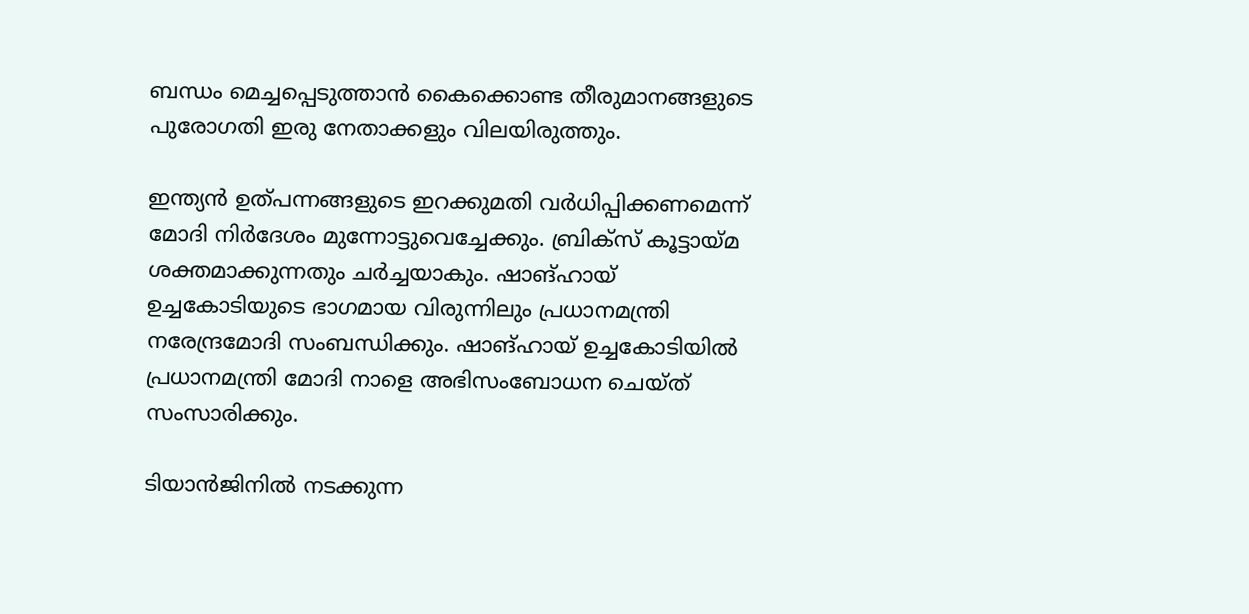ബന്ധം മെച്ചപ്പെടുത്താന്‍ കൈക്കൊണ്ട തീരുമാനങ്ങളുടെ പുരോഗതി ഇരു നേതാക്കളും വിലയിരുത്തും.

ഇന്ത്യന്‍ ഉത്പന്നങ്ങളുടെ ഇറക്കുമതി വര്‍ധിപ്പിക്കണമെന്ന് മോദി നിര്‍ദേശം മുന്നോട്ടുവെച്ചേക്കും. ബ്രിക്‌സ് കൂട്ടായ്മ ശക്തമാക്കുന്നതും ചര്‍ച്ചയാകും. ഷാങ്ഹായ് ഉച്ചകോടിയുടെ ഭാഗമായ വിരുന്നിലും പ്രധാനമന്ത്രി നരേന്ദ്രമോദി സംബന്ധിക്കും. ഷാങ്ഹായ് ഉച്ചകോടിയില്‍ പ്രധാനമന്ത്രി മോദി നാളെ അഭിസംബോധന ചെയ്ത് സംസാരിക്കും.

ടിയാൻജിനിൽ നടക്കുന്ന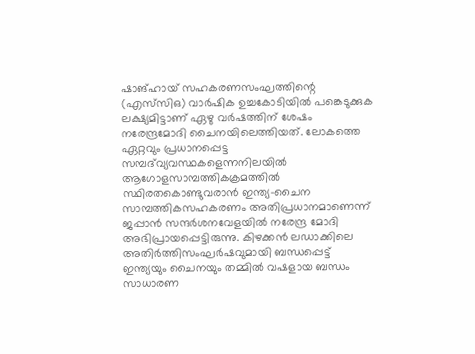ഷാങ്ഹായ് സഹകരണസംഘത്തിന്റെ (എസ്‍സിഒ) വാർഷിക ഉച്ചകോടിയിൽ പങ്കെടുക്കുക ലക്ഷ്യമിട്ടാണ് ഏഴു വർഷത്തിന് ശേഷം നരേന്ദ്രമോദി ചൈനയിലെത്തിയത്. ലോകത്തെ ഏറ്റവും പ്രധാനപ്പെട്ട സമ്പദ്‍വ്യവസ്ഥകളെന്നനിലയിൽ ആഗോളസാമ്പത്തികക്രമത്തിൽ സ്ഥിരതകൊണ്ടുവരാൻ ഇന്ത്യ-ചൈന സാമ്പത്തികസഹകരണം അതിപ്രധാനമാണെന്ന് ജപ്പാൻ സന്ദർശനവേളയിൽ നരേന്ദ്ര മോദി അഭിപ്രായപ്പെട്ടിരുന്നു. കിഴക്കൻ ലഡാക്കിലെ അതിർത്തിസംഘർഷവുമായി ബന്ധപ്പെട്ട് ഇന്ത്യയും ചൈനയും തമ്മിൽ വഷളായ ബന്ധം സാധാരണ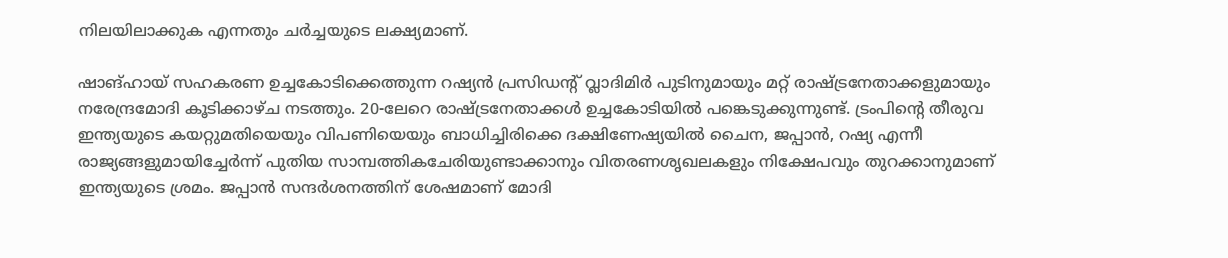നിലയിലാക്കുക എന്നതും ചർച്ചയുടെ ലക്ഷ്യമാണ്.

ഷാങ്ഹായ് സഹകരണ ഉച്ചകോടിക്കെത്തുന്ന റഷ്യൻ പ്രസിഡന്റ് വ്ലാദിമിർ പുടിനുമായും മറ്റ് രാഷ്ട്രനേതാക്കളുമായും നരേന്ദ്രമോദി കൂടിക്കാഴ്ച നടത്തും. 20-ലേറെ രാഷ്ട്രനേതാക്കൾ ഉച്ചകോടിയിൽ പങ്കെടുക്കുന്നുണ്ട്. ട്രംപിന്റെ തീരുവ ഇന്ത്യയുടെ കയറ്റുമതിയെയും വിപണിയെയും ബാധിച്ചിരിക്കെ ദക്ഷിണേഷ്യയിൽ ചൈന, ജപ്പാൻ, റഷ്യ എന്നീ രാജ്യങ്ങളുമായിച്ചേർന്ന് പുതിയ സാമ്പത്തികചേരിയുണ്ടാക്കാനും വിതരണശൃഖലകളും നിക്ഷേപവും തുറക്കാനുമാണ് ഇന്ത്യയുടെ ശ്രമം. ജപ്പാൻ സന്ദർശനത്തിന് ശേഷമാണ് മോദി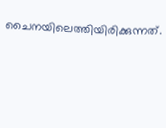ചൈനയിലെത്തിയിരിക്കുന്നത്.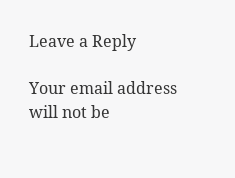Leave a Reply

Your email address will not be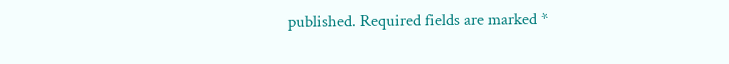published. Required fields are marked *